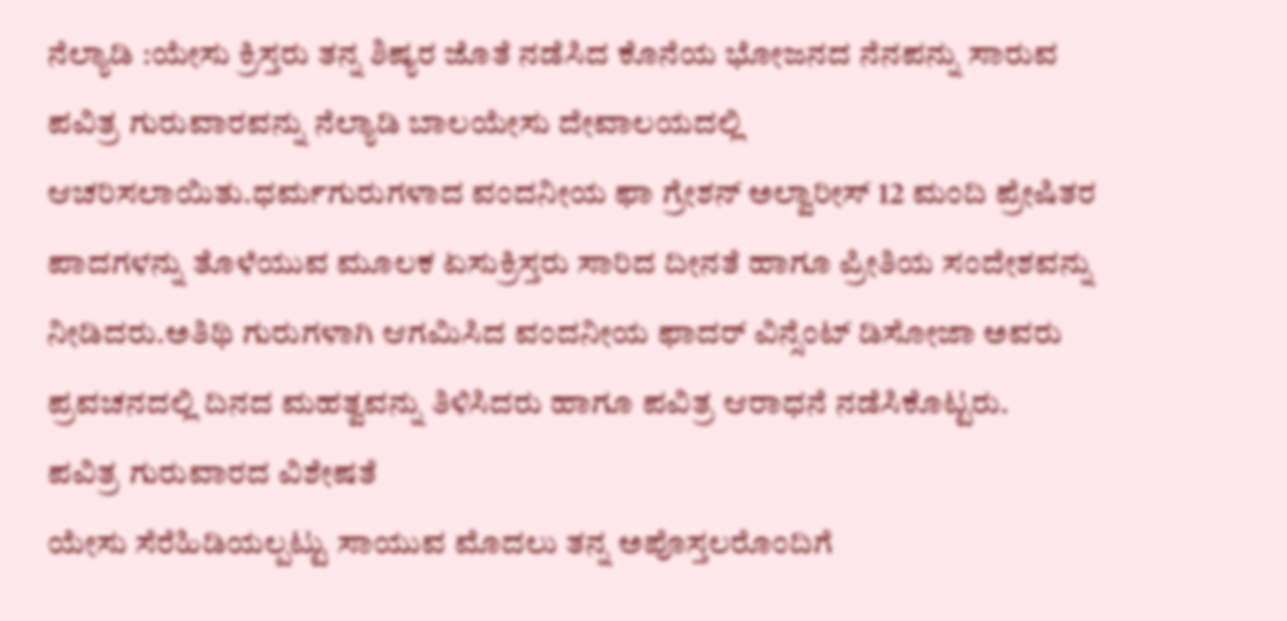ನೆಲ್ಯಾಡಿ :ಯೇಸು ಕ್ರಿಸ್ತರು ತನ್ನ ಶಿಷ್ಯರ ಜೊತೆ ನಡೆಸಿದ ಕೊನೆಯ ಭೋಜನದ ನೆನಪನ್ನು ಸಾರುವ ಪವಿತ್ರ ಗುರುವಾರವನ್ನು ನೆಲ್ಯಾಡಿ ಬಾಲಯೇಸು ದೇವಾಲಯದಲ್ಲಿ ಆಚರಿಸಲಾಯಿತು.ಧರ್ಮಗುರುಗಳಾದ ವಂದನೀಯ ಫಾ ಗ್ರೇಶನ್ ಅಲ್ವಾರೀಸ್ 12 ಮಂದಿ ಪ್ರೇಷಿತರ ಪಾದಗಳನ್ನು ತೊಳೆಯುವ ಮೂಲಕ ಏಸುಕ್ರಿಸ್ತರು ಸಾರಿದ ದೀನತೆ ಹಾಗೂ ಪ್ರೀತಿಯ ಸಂದೇಶವನ್ನು ನೀಡಿದರು.ಅತಿಥಿ ಗುರುಗಳಾಗಿ ಆಗಮಿಸಿದ ವಂದನೀಯ ಫಾದರ್ ವಿನ್ಸೆಂಟ್ ಡಿಸೋಜಾ ಅವರು ಪ್ರವಚನದಲ್ಲಿ ದಿನದ ಮಹತ್ವವನ್ನು ತಿಳಿಸಿದರು ಹಾಗೂ ಪವಿತ್ರ ಆರಾಧನೆ ನಡೆಸಿಕೊಟ್ಟರು.
ಪವಿತ್ರ ಗುರುವಾರದ ವಿಶೇಷತೆ
ಯೇಸು ಸೆರೆಹಿಡಿಯಲ್ಪಟ್ಟು ಸಾಯುವ ಮೊದಲು ತನ್ನ ಅಪೊಸ್ತಲರೊಂದಿಗೆ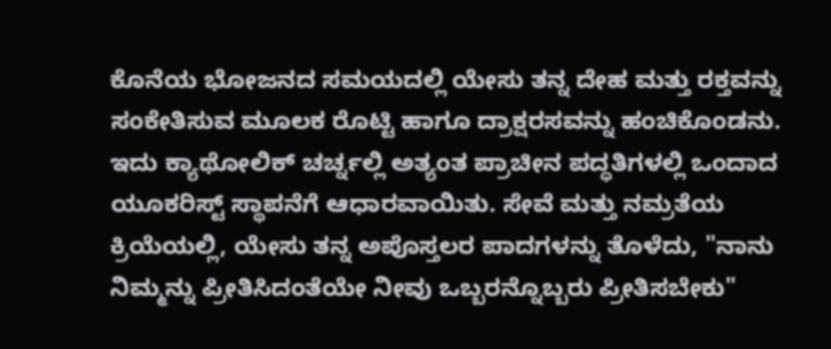ಕೊನೆಯ ಭೋಜನದ ಸಮಯದಲ್ಲಿ ಯೇಸು ತನ್ನ ದೇಹ ಮತ್ತು ರಕ್ತವನ್ನು ಸಂಕೇತಿಸುವ ಮೂಲಕ ರೊಟ್ಟಿ ಹಾಗೂ ದ್ರಾಕ್ಷರಸವನ್ನು ಹಂಚಿಕೊಂಡನು. ಇದು ಕ್ಯಾಥೋಲಿಕ್ ಚರ್ಚ್ನಲ್ಲಿ ಅತ್ಯಂತ ಪ್ರಾಚೀನ ಪದ್ಧತಿಗಳಲ್ಲಿ ಒಂದಾದ ಯೂಕರಿಸ್ಟ್ ಸ್ಥಾಪನೆಗೆ ಆಧಾರವಾಯಿತು. ಸೇವೆ ಮತ್ತು ನಮ್ರತೆಯ ಕ್ರಿಯೆಯಲ್ಲಿ, ಯೇಸು ತನ್ನ ಅಪೊಸ್ತಲರ ಪಾದಗಳನ್ನು ತೊಳೆದು, "ನಾನು ನಿಮ್ಮನ್ನು ಪ್ರೀತಿಸಿದಂತೆಯೇ ನೀವು ಒಬ್ಬರನ್ನೊಬ್ಬರು ಪ್ರೀತಿಸಬೇಕು"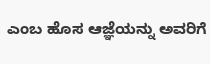ಎಂಬ ಹೊಸ ಆಜ್ಞೆಯನ್ನು ಅವರಿಗೆ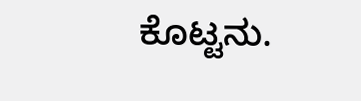ಕೊಟ್ಟನು.